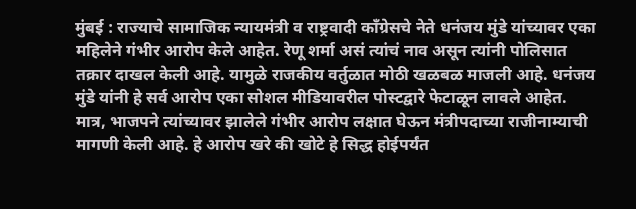मुंबई : राज्याचे सामाजिक न्यायमंत्री व राष्ट्रवादी काँग्रेसचे नेते धनंजय मुंडे यांच्यावर एका महिलेने गंभीर आरोप केले आहेत. रेणू शर्मा असं त्यांचं नाव असून त्यांनी पोलिसात तक्रार दाखल केली आहे. यामुळे राजकीय वर्तुळात मोठी खळबळ माजली आहे. धनंजय मुंडे यांनी हे सर्व आरोप एका सोशल मीडियावरील पोस्टद्वारे फेटाळून लावले आहेत.
मात्र, भाजपने त्यांच्यावर झालेले गंभीर आरोप लक्षात घेऊन मंत्रीपदाच्या राजीनाम्याची मागणी केली आहे. हे आरोप खरे की खोटे हे सिद्ध होईपर्यंत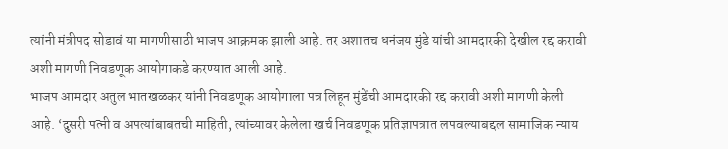त्यांनी मंत्रीपद सोडावं या मागणीसाठी भाजप आक्रमक झाली आहे. तर अशातच धनंजय मुंडे यांची आमदारकी देखील रद्द करावी अशी मागणी निवडणूक आयोगाकडे करण्यात आली आहे.
भाजप आमदार अतुल भातखळकर यांनी निवडणूक आयोगाला पत्र लिहून मुंडेंची आमदारकी रद्द करावी अशी मागणी केली आहे. ‘दुसरी पत्नी व अपत्यांबाबतची माहिती, त्यांच्यावर केलेला खर्च निवडणूक प्रतिज्ञापत्रात लपवल्याबद्दल सामाजिक न्याय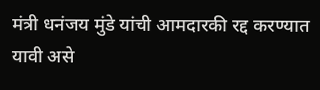मंत्री धनंजय मुंडे यांची आमदारकी रद्द करण्यात यावी असे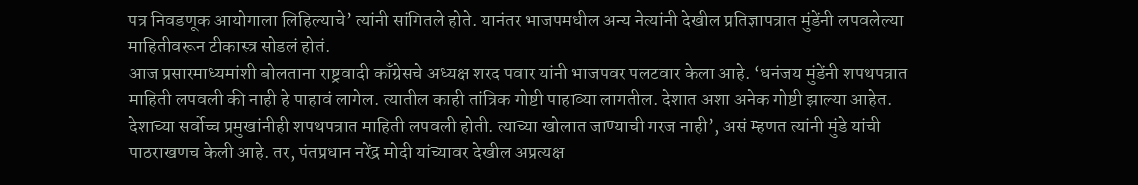पत्र निवडणूक आयोगाला लिहिल्याचे’ त्यांनी सांगितले होते. यानंतर भाजपमधील अन्य नेत्यांनी देखील प्रतिज्ञापत्रात मुंडेंनी लपवलेल्या माहितीवरून टीकास्त्र सोडलं होतं.
आज प्रसारमाध्यमांशी बोलताना राष्ट्रवादी काँग्रेसचे अध्यक्ष शरद पवार यांनी भाजपवर पलटवार केला आहे. ‘धनंजय मुंडेंनी शपथपत्रात माहिती लपवली की नाही हे पाहावं लागेल. त्यातील काही तांत्रिक गोष्टी पाहाव्या लागतील. देशात अशा अनेक गोष्टी झाल्या आहेत. देशाच्या सर्वोच्च प्रमुखांनीही शपथपत्रात माहिती लपवली होती. त्याच्या खोलात जाण्याची गरज नाही’, असं म्हणत त्यांनी मुंडे यांची पाठराखणच केली आहे. तर, पंतप्रधान नरेंद्र मोदी यांच्यावर देखील अप्रत्यक्ष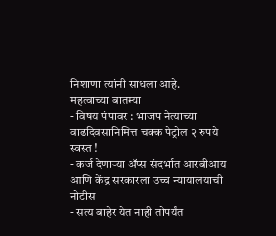निशाणा त्यांनी साधला आहे.
महत्वाच्या बातम्या
- विषय पंपावर : भाजप नेत्याच्या वाढदिवसानिमित्त चक्क पेट्रोल २ रुपये स्वस्त !
- कर्ज देणाऱ्या ॲप्स संदर्भात आरबीआय आणि केंद्र सरकारला उच्च न्यायालयाची नोटीस
- सत्य बाहेर येत नाही तोपर्यंत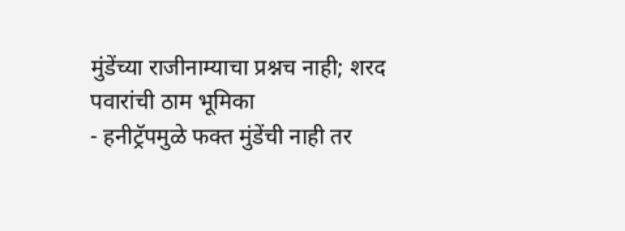मुंडेंच्या राजीनाम्याचा प्रश्नच नाही; शरद पवारांची ठाम भूमिका
- हनीट्रॅपमुळे फक्त मुंडेंची नाही तर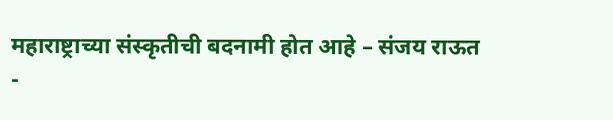महाराष्ट्राच्या संस्कृतीची बदनामी होत आहे – संजय राऊत
-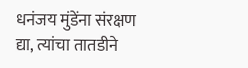धनंजय मुंडेंना संरक्षण द्या, त्यांचा तातडीने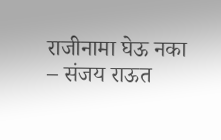राजीनामा घेऊ नका – संजय राऊत